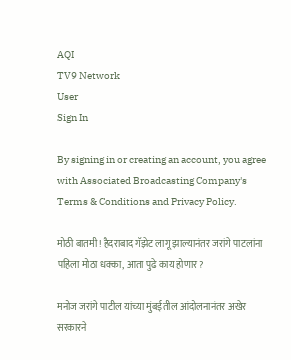AQI
TV9 Network
User
Sign In

By signing in or creating an account, you agree with Associated Broadcasting Company's Terms & Conditions and Privacy Policy.

मोठी बातमी! हैदराबाद गॅझेट लागू झाल्यानंतर जरांगे पाटलांना पहिला मोठा धक्का, आता पुढे काय होणार?

मनोज जरांगे पाटील यांच्या मुंबईतील आंदोलनानंतर अखेर सरकारने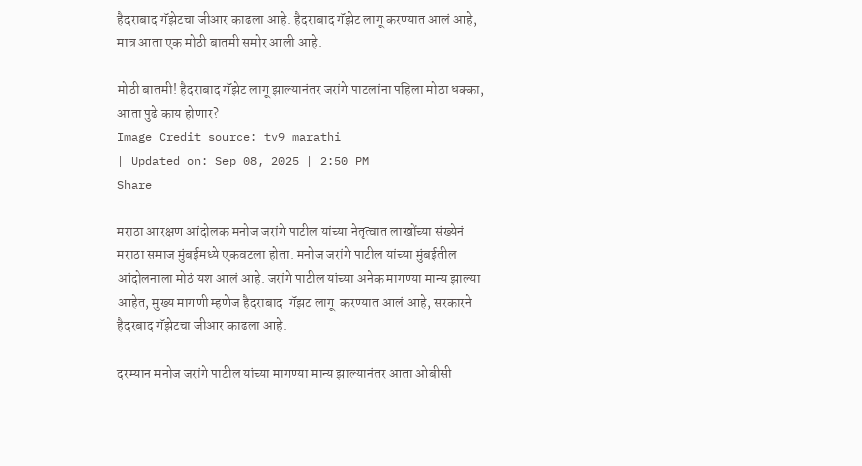हैदराबाद गॅझेटचा जीआर काढला आहे. हैदराबाद गॅझेट लागू करण्यात आलं आहे, मात्र आता एक मोठी बातमी समोर आली आहे.

मोठी बातमी! हैदराबाद गॅझेट लागू झाल्यानंतर जरांगे पाटलांना पहिला मोठा धक्का, आता पुढे काय होणार?
Image Credit source: tv9 marathi
| Updated on: Sep 08, 2025 | 2:50 PM
Share

मराठा आरक्षण आंदोलक मनोज जरांगे पाटील यांच्या नेतृत्वात लाखोंच्या संख्येनं मराठा समाज मुंबईमध्ये एकवटला होता. मनोज जरांगे पाटील यांच्या मुंबईतील आंदोलनाला मोठं यश आलं आहे. जरांगे पाटील यांच्या अनेक मागण्या मान्य झाल्या आहेत, मुख्य मागणी म्हणेज हैदराबाद  गॅझट लागू  करण्यात आलं आहे, सरकारने हैदरबाद गॅझेटचा जीआर काढला आहे.

दरम्यान मनोज जरांगे पाटील यांच्या मागण्या मान्य झाल्यानंतर आता ओबीसी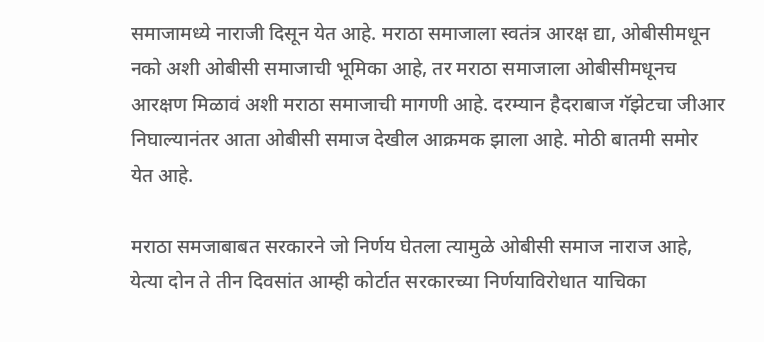समाजामध्ये नाराजी दिसून येत आहे. मराठा समाजाला स्वतंत्र आरक्ष द्या, ओबीसीमधून नको अशी ओबीसी समाजाची भूमिका आहे, तर मराठा समाजाला ओबीसीमधूनच आरक्षण मिळावं अशी मराठा समाजाची मागणी आहे. दरम्यान हैदराबाज गॅझेटचा जीआर निघाल्यानंतर आता ओबीसी समाज देखील आक्रमक झाला आहे. मोठी बातमी समोर येत आहे.

मराठा समजाबाबत सरकारने जो निर्णय घेतला त्यामुळे ओबीसी समाज नाराज आहे, येत्या दोन ते तीन दिवसांत आम्ही कोर्टात सरकारच्या निर्णयाविरोधात याचिका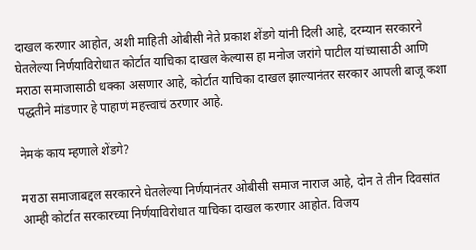दाखल करणार आहोत, अशी माहिती ओबीसी नेते प्रकाश शेंडगे यांनी दिली आहे, दरम्यान सरकारने घेतलेल्या निर्णयाविरोधात कोर्टात याचिका दाखल केल्यास हा मनोज जरांगे पाटील यांच्यासाठी आणि मराठा समाजासाठी धक्का असणार आहे, कोर्टात याचिका दाखल झाल्यानंतर सरकार आपली बाजू कशा पद्धतीने मांडणार हे पाहाणं महत्त्वाचं ठरणार आहे.

नेमकं काय म्हणाले शेंडगे?

मराठा समाजाबद्दल सरकारने घेतलेल्या निर्णयानंतर ओबीसी समाज नाराज आहे, दोन ते तीन दिवसांत आम्ही कोर्टात सरकारच्या निर्णयाविरोधात याचिका दाखल करणार आहोत. विजय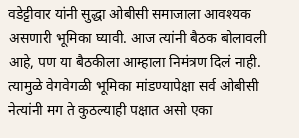वडेट्टीवार यांनी सुद्धा ओबीसी समाजाला आवश्यक असणारी भूमिका घ्यावी. आज त्यांनी बैठक बोलावली आहे, पण या बैठकीला आम्हाला निमंत्रण दिलं नाही.  त्यामुळे वेगवेगळी भूमिका मांडण्यापेक्षा सर्व ओबीसी नेत्यांनी मग ते कुठल्याही पक्षात असो एका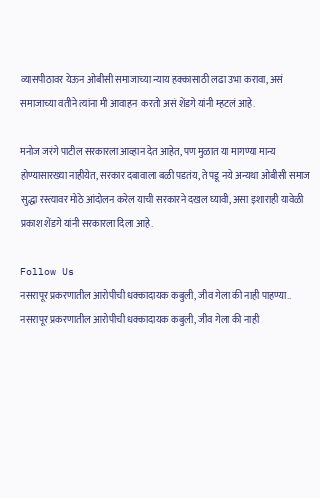व्यासपीठावर येऊन ओबीसी समाजाच्या न्याय हक्कासाठी लढा उभा करावा, असं समाजाच्या वतीने त्यांना मी आवाहन  करतो असं शेंडगे यांनी म्हटलं आहे.

मनोज जरंगे पाटील सरकारला आव्हान देत आहेत, पण मुळात या मागण्या मान्य होण्यासारख्या नाहीयेत, सरकार दबावाला बळी पडतंय, ते पडू नये अन्यथा ओबीसी समाज सुद्धा रस्त्यावर मोठे आंदोलन करेल याची सरकारने दखल घ्यावी, असा इशाराही यावेळी प्रकाश शेंडगे यांनी सरकारला दिला आहे.

Follow Us
नसरापूर प्रकरणातील आरोपीची धक्कादायक कबुली, जीव गेला की नाही पाहण्या..
नसरापूर प्रकरणातील आरोपीची धक्कादायक कबुली, जीव गेला की नाही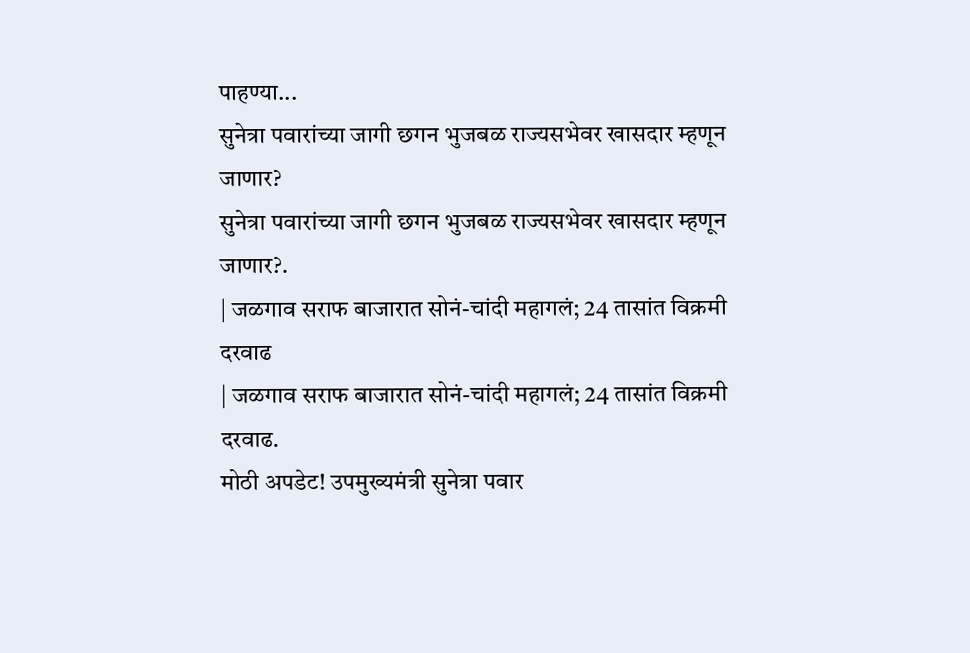पाहण्या...
सुनेत्रा पवारांच्या जागी छगन भुजबळ राज्यसभेवर खासदार म्हणून जाणार?
सुनेत्रा पवारांच्या जागी छगन भुजबळ राज्यसभेवर खासदार म्हणून जाणार?.
| जळगाव सराफ बाजारात सोनं-चांदी महागलं; 24 तासांत विक्रमी दरवाढ
| जळगाव सराफ बाजारात सोनं-चांदी महागलं; 24 तासांत विक्रमी दरवाढ.
मोठी अपडेट! उपमुख्यमंत्री सुनेत्रा पवार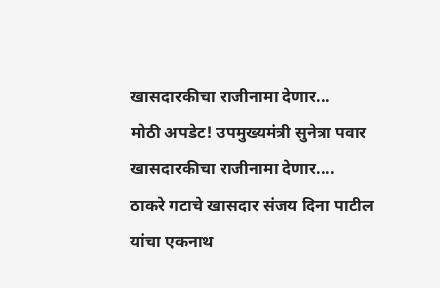खासदारकीचा राजीनामा देणार...
मोठी अपडेट! उपमुख्यमंत्री सुनेत्रा पवार खासदारकीचा राजीनामा देणार....
ठाकरे गटाचे खासदार संजय दिना पाटील यांचा एकनाथ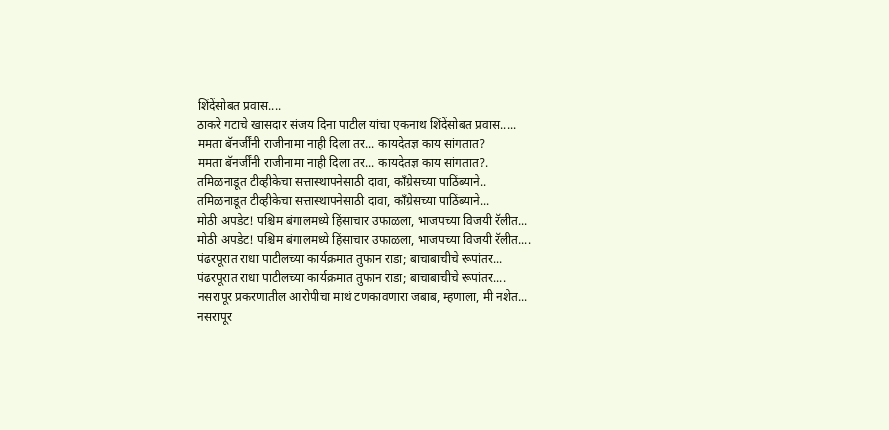शिंदेंसोबत प्रवास....
ठाकरे गटाचे खासदार संजय दिना पाटील यांचा एकनाथ शिंदेंसोबत प्रवास.....
ममता बॅनर्जींनी राजीनामा नाही दिला तर... कायदेतज्ञ काय सांगतात?
ममता बॅनर्जींनी राजीनामा नाही दिला तर... कायदेतज्ञ काय सांगतात?.
तमिळनाडूत टीव्हीकेचा सत्तास्थापनेसाठी दावा, काँग्रेसच्या पाठिंब्याने..
तमिळनाडूत टीव्हीकेचा सत्तास्थापनेसाठी दावा, काँग्रेसच्या पाठिंब्याने...
मोठी अपडेट! पश्चिम बंगालमध्ये हिंसाचार उफाळला, भाजपच्या विजयी रॅलीत...
मोठी अपडेट! पश्चिम बंगालमध्ये हिंसाचार उफाळला, भाजपच्या विजयी रॅलीत....
पंढरपूरात राधा पाटीलच्या कार्यक्रमात तुफान राडा; बाचाबाचीचे रूपांतर...
पंढरपूरात राधा पाटीलच्या कार्यक्रमात तुफान राडा; बाचाबाचीचे रूपांतर....
नसरापूर प्रकरणातील आरोपीचा माथं टणकावणारा जबाब, म्हणाला, मी नशेत...
नसरापूर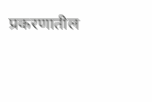प्रकरणातील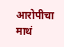आरोपीचा माथं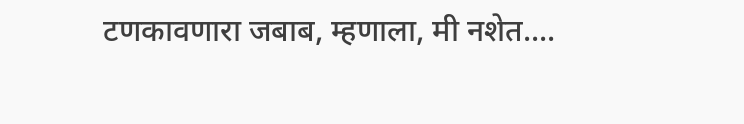टणकावणारा जबाब, म्हणाला, मी नशेत....